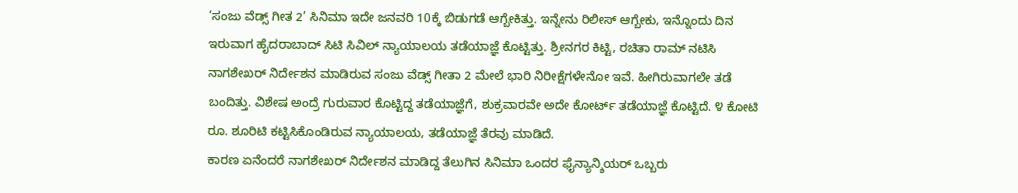‘ಸಂಜು ವೆಡ್ಸ್ ಗೀತ 2’ ಸಿನಿಮಾ ಇದೇ ಜನವರಿ 10ಕ್ಕೆ ಬಿಡುಗಡೆ ಆಗ್ಬೇಕಿತ್ತು. ಇನ್ನೇನು ರಿಲೀಸ್ ಆಗ್ಬೇಕು, ಇನ್ನೊಂದು ದಿನ ಇರುವಾಗ ಹೈದರಾಬಾದ್ ಸಿಟಿ ಸಿವಿಲ್ ನ್ಯಾಯಾಲಯ ತಡೆಯಾಜ್ಞೆ ಕೊಟ್ಟಿತ್ತು. ಶ್ರೀನಗರ ಕಿಟ್ಟಿ, ರಚಿತಾ ರಾಮ್ ನಟಿಸಿ ನಾಗಶೇಖರ್ ನಿರ್ದೇಶನ ಮಾಡಿರುವ ಸಂಜು ವೆಡ್ಸ್ ಗೀತಾ 2 ಮೇಲೆ ಭಾರಿ ನಿರೀಕ್ಷೆಗಳೇನೋ ಇವೆ. ಹೀಗಿರುವಾಗಲೇ ತಡೆ ಬಂದಿತ್ತು. ವಿಶೇಷ ಅಂದ್ರೆ ಗುರುವಾರ ಕೊಟ್ಟಿದ್ದ ತಡೆಯಾಜ್ಞೆಗೆ, ಶುಕ್ರವಾರವೇ ಅದೇ ಕೋರ್ಟ್ ತಡೆಯಾಜ್ಞೆ ಕೊಟ್ಟಿದೆ. ೪ ಕೋಟಿ ರೂ. ಶೂರಿಟಿ ಕಟ್ಟಿಸಿಕೊಂಡಿರುವ ನ್ಯಾಯಾಲಯ, ತಡೆಯಾಜ್ಞೆ ತೆರವು ಮಾಡಿದೆ.
ಕಾರಣ ಏನೆಂದರೆ ನಾಗಶೇಖರ್ ನಿರ್ದೇಶನ ಮಾಡಿದ್ದ ತೆಲುಗಿನ ಸಿನಿಮಾ ಒಂದರ ಫೈನ್ಯಾನ್ಶಿಯರ್ ಒಬ್ಬರು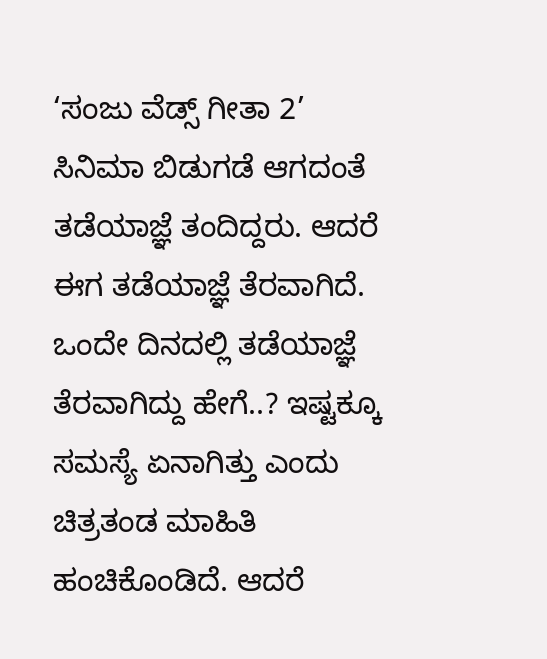‘ಸಂಜು ವೆಡ್ಸ್ ಗೀತಾ 2’ ಸಿನಿಮಾ ಬಿಡುಗಡೆ ಆಗದಂತೆ ತಡೆಯಾಜ್ಞೆ ತಂದಿದ್ದರು. ಆದರೆ ಈಗ ತಡೆಯಾಜ್ಞೆ ತೆರವಾಗಿದೆ. ಒಂದೇ ದಿನದಲ್ಲಿ ತಡೆಯಾಜ್ಞೆ ತೆರವಾಗಿದ್ದು ಹೇಗೆ..? ಇಷ್ಟಕ್ಕೂ ಸಮಸ್ಯೆ ಏನಾಗಿತ್ತು ಎಂದು ಚಿತ್ರತಂಡ ಮಾಹಿತಿ ಹಂಚಿಕೊಂಡಿದೆ. ಆದರೆ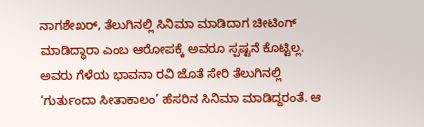ನಾಗಶೇಖರ್, ತೆಲುಗಿನಲ್ಲಿ ಸಿನಿಮಾ ಮಾಡಿದಾಗ ಚೀಟಿಂಗ್ ಮಾಡಿದ್ಧಾರಾ ಎಂಬ ಆರೋಪಕ್ಕೆ ಅವರೂ ಸ್ಪಷ್ಟನೆ ಕೊಟ್ಟಿಲ್ಲ. ಅವರು ಗೆಳೆಯ ಭಾವನಾ ರವಿ ಜೊತೆ ಸೇರಿ ತೆಲುಗಿನಲ್ಲಿ ‘ಗುರ್ತುಂದಾ ಸೀತಾಕಾಲಂ’ ಹೆಸರಿನ ಸಿನಿಮಾ ಮಾಡಿದ್ದರಂತೆ. ಆ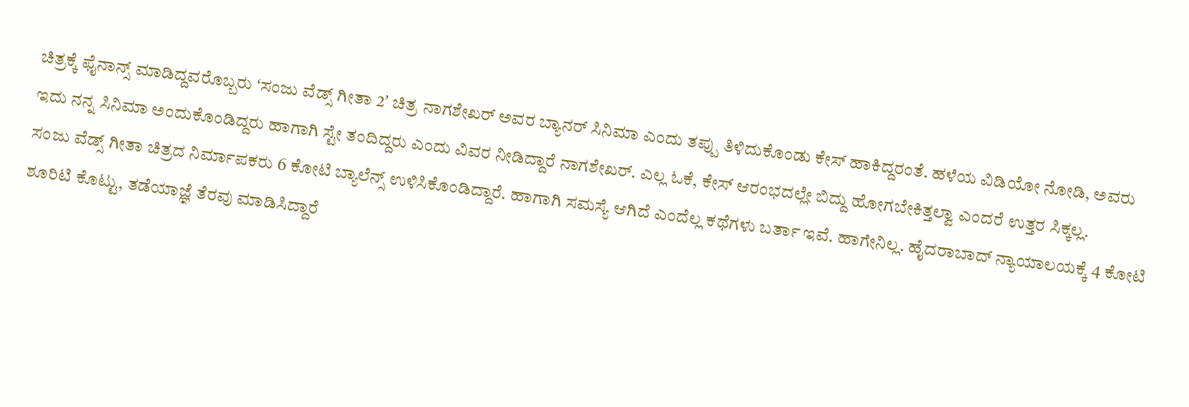ಚಿತ್ರಕ್ಕೆ ಫೈನಾನ್ಸ್ ಮಾಡಿದ್ದವರೊಬ್ಬರು ʻಸಂಜು ವೆಡ್ಸ್ ಗೀತಾ 2ʼ ಚಿತ್ರ ನಾಗಶೇಖರ್ ಅವರ ಬ್ಯಾನರ್ ಸಿನಿಮಾ ಎಂದು ತಪ್ಪು ತಿಳಿದುಕೊಂಡು ಕೇಸ್ ಹಾಕಿದ್ದರಂತೆ. ಹಳೆಯ ವಿಡಿಯೋ ನೋಡಿ, ಅವರು ಇದು ನನ್ನ ಸಿನಿಮಾ ಅಂದುಕೊಂಡಿದ್ದರು ಹಾಗಾಗಿ ಸ್ಟೇ ತಂದಿದ್ದರು ಎಂದು ವಿವರ ನೀಡಿದ್ದಾರೆ ನಾಗಶೇಖರ್. ಎಲ್ಲ ಓಕೆ, ಕೇಸ್ ಆರಂಭದಲ್ಲೇ ಬಿದ್ದು ಹೋಗಬೇಕಿತ್ತಲ್ವಾ ಎಂದರೆ ಉತ್ತರ ಸಿಕ್ಕಲ್ಲ.
ಸಂಜು ವೆಡ್ಸ್ ಗೀತಾ ಚಿತ್ರದ ನಿರ್ಮಾಪಕರು 6 ಕೋಟಿ ಬ್ಯಾಲೆನ್ಸ್ ಉಳಿಸಿಕೊಂಡಿದ್ದಾರೆ. ಹಾಗಾಗಿ ಸಮಸ್ಯೆ ಆಗಿದೆ ಎಂದೆಲ್ಲ ಕಥೆಗಳು ಬರ್ತಾ ಇವೆ. ಹಾಗೇನಿಲ್ಲ. ಹೈದರಾಬಾದ್ ನ್ಯಾಯಾಲಯಕ್ಕೆ 4 ಕೋಟಿ ಶೂರಿಟಿ ಕೊಟ್ಟು, ತಡೆಯಾಜ್ಞೆ ತೆರವು ಮಾಡಿಸಿದ್ದಾರೆ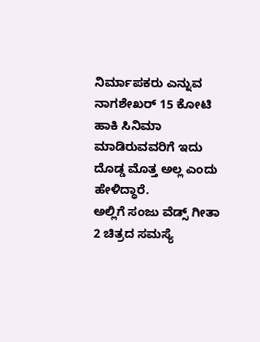ನಿರ್ಮಾಪಕರು ಎನ್ನುವ ನಾಗಶೇಖರ್ 15 ಕೋಟಿ ಹಾಕಿ ಸಿನಿಮಾ ಮಾಡಿರುವವರಿಗೆ ಇದು ದೊಡ್ಡ ಮೊತ್ತ ಅಲ್ಲ ಎಂದು ಹೇಳಿದ್ಧಾರೆ.
ಅಲ್ಲಿಗೆ ಸಂಜು ವೆಡ್ಸ್ ಗೀತಾ 2 ಚಿತ್ರದ ಸಮಸ್ಯೆ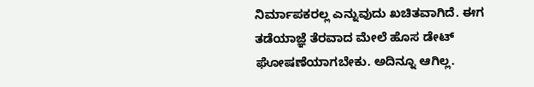ನಿರ್ಮಾಪಕರಲ್ಲ ಎನ್ನುವುದು ಖಚಿತವಾಗಿದೆ. ಈಗ ತಡೆಯಾಜ್ಞೆ ತೆರವಾದ ಮೇಲೆ ಹೊಸ ಡೇಟ್ ಘೋಷಣೆಯಾಗಬೇಕು. ಅದಿನ್ನೂ ಆಗಿಲ್ಲ.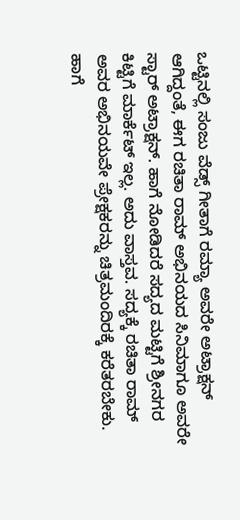ಒಟ್ಟಿನಲ್ಲಿ ಸಂಜು ವೆಡ್ಸ್ ಗೀತಾಗೆ ರಮ್ಯಾ ಅವರೇ ಅಟ್ರಾಕ್ಷನ್ ಆಗಿದ್ದಂತೆ, ಈಗ ರಚಿತಾ ರಾಮ್ ಅಭಿನಯದ ಸಿನಿಮಾಗೂ ಅವರೇ ಸ್ಟಾರ್ ಅಟ್ರಾಕ್ಷನ್. ಹಾಗೆ ನೋಡಿದರೆ ಸದ್ಯದ ಮಟ್ಟಿಗೆ ಶ್ರೀನಗರ ಕಿಟ್ಟಿಗೆ ಮಾರ್ಕೆಟ್ ಇಲ್ಲ. ಅದು ವಾಸ್ತವ. ಸದ್ಯಕ್ಕೆ ರಚಿತಾ ರಾಮ್ ಅವರ ಅಭಿನಯವೇ ಪ್ರೇಕ್ಷಕರನ್ನು ಚಿತ್ರಮಂದಿರಕ್ಕೆ ಕರೆತರಬೇಕು. ಹಾಗೆ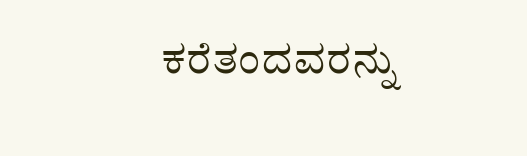ಕರೆತಂದವರನ್ನು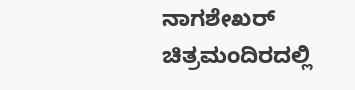ನಾಗಶೇಖರ್ ಚಿತ್ರಮಂದಿರದಲ್ಲಿ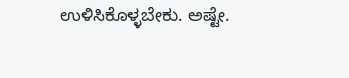ಉಳಿಸಿಕೊಳ್ಳಬೇಕು. ಅಷ್ಟೇ.